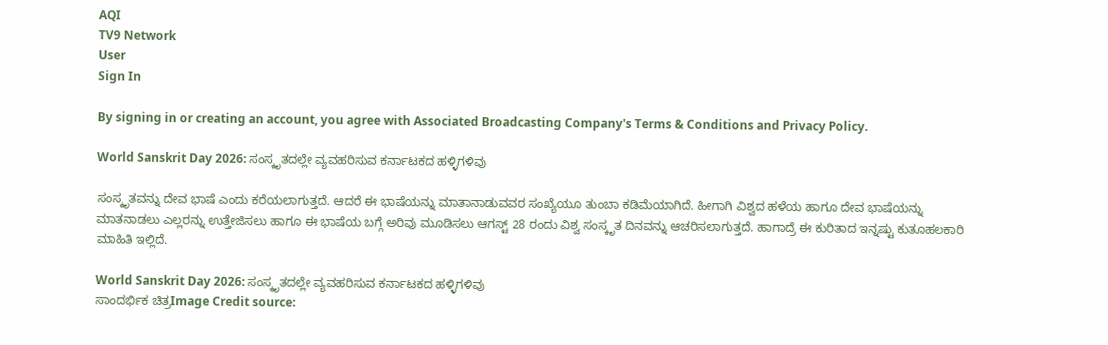AQI
TV9 Network
User
Sign In

By signing in or creating an account, you agree with Associated Broadcasting Company's Terms & Conditions and Privacy Policy.

World Sanskrit Day 2026: ಸಂಸ್ಕೃತದಲ್ಲೇ ವ್ಯವಹರಿಸುವ ಕರ್ನಾಟಕದ ಹಳ್ಳಿಗಳಿವು

ಸಂಸ್ಕೃತವನ್ನು ದೇವ ಭಾಷೆ ಎಂದು ಕರೆಯಲಾಗುತ್ತದೆ. ಆದರೆ ಈ ಭಾಷೆಯನ್ನು ಮಾತಾನಾಡುವವರ ಸಂಖ್ಯೆಯೂ ತುಂಬಾ ಕಡಿಮೆಯಾಗಿದೆ. ಹೀಗಾಗಿ ವಿಶ್ವದ ಹಳೆಯ ಹಾಗೂ ದೇವ ಭಾಷೆಯನ್ನು ಮಾತನಾಡಲು ಎಲ್ಲರನ್ನು ಉತ್ತೇಜಿಸಲು ಹಾಗೂ ಈ ಭಾಷೆಯ ಬಗ್ಗೆ ಅರಿವು ಮೂಡಿಸಲು ಆಗಸ್ಟ್ 28 ರಂದು ವಿಶ್ವ ಸಂಸ್ಕೃತ ದಿನವನ್ನು ಆಚರಿಸಲಾಗುತ್ತದೆ. ಹಾಗಾದ್ರೆ ಈ ಕುರಿತಾದ ಇನ್ನಷ್ಟು ಕುತೂಹಲಕಾರಿ ಮಾಹಿತಿ ಇಲ್ಲಿದೆ.

World Sanskrit Day 2026: ಸಂಸ್ಕೃತದಲ್ಲೇ ವ್ಯವಹರಿಸುವ ಕರ್ನಾಟಕದ ಹಳ್ಳಿಗಳಿವು
ಸಾಂದರ್ಭಿಕ ಚಿತ್ರImage Credit source: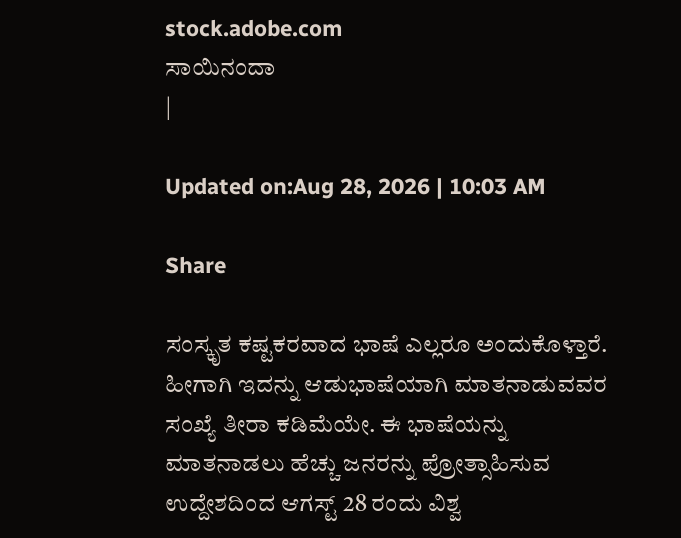stock.adobe.com
ಸಾಯಿನಂದಾ
|

Updated on:Aug 28, 2026 | 10:03 AM

Share

ಸಂಸ್ಕೃತ ಕಷ್ಟಕರವಾದ ಭಾಷೆ ಎಲ್ಲರೂ ಅಂದುಕೊಳ್ತಾರೆ. ಹೀಗಾಗಿ ಇದನ್ನು ಆಡುಭಾಷೆಯಾಗಿ ಮಾತನಾಡುವವರ ಸಂಖ್ಯೆ ತೀರಾ ಕಡಿಮೆಯೇ. ಈ ಭಾಷೆಯನ್ನು ಮಾತನಾಡಲು ಹೆಚ್ಚು ಜನರನ್ನು ಪ್ರೋತ್ಸಾಹಿಸುವ ಉದ್ದೇಶದಿಂದ ಆಗಸ್ಟ್ 28 ರಂದು ವಿಶ್ವ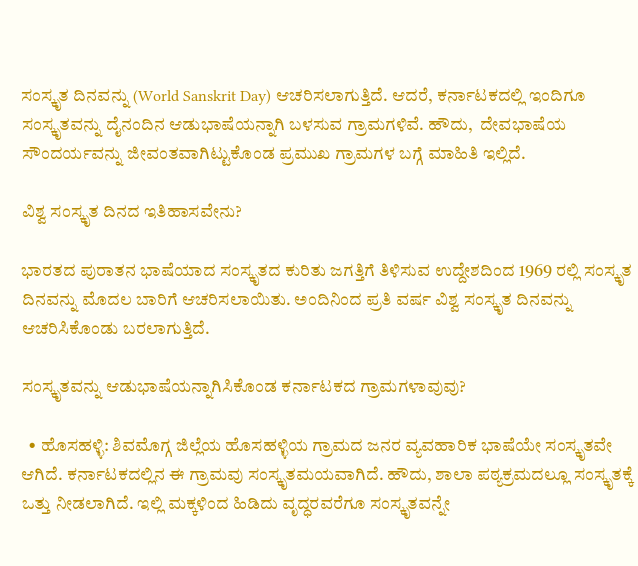ಸಂಸ್ಕೃತ ದಿನವನ್ನು (World Sanskrit Day) ಆಚರಿಸಲಾಗುತ್ತಿದೆ. ಆದರೆ, ಕರ್ನಾಟಕದಲ್ಲಿ ಇಂದಿಗೂ ಸಂಸ್ಕೃತವನ್ನು ದೈನಂದಿನ ಆಡುಭಾಷೆಯನ್ನಾಗಿ ಬಳಸುವ ಗ್ರಾಮಗಳಿವೆ. ಹೌದು,  ದೇವಭಾಷೆಯ ಸೌಂದರ್ಯವನ್ನು ಜೀವಂತವಾಗಿಟ್ಟುಕೊಂಡ ಪ್ರಮುಖ ಗ್ರಾಮಗಳ ಬಗ್ಗೆ ಮಾಹಿತಿ ಇಲ್ಲಿದೆ.

ವಿಶ್ವ ಸಂಸ್ಕೃತ ದಿನದ ಇತಿಹಾಸವೇನು?

ಭಾರತದ ಪುರಾತನ ಭಾಷೆಯಾದ ಸಂಸ್ಕೃತದ ಕುರಿತು ಜಗತ್ತಿಗೆ ತಿಳಿಸುವ ಉದ್ದೇಶದಿಂದ 1969 ರಲ್ಲಿ ಸಂಸ್ಕೃತ ದಿನವನ್ನು ಮೊದಲ ಬಾರಿಗೆ ಆಚರಿಸಲಾಯಿತು. ಅಂದಿನಿಂದ ಪ್ರತಿ ವರ್ಷ ವಿಶ್ವ ಸಂಸ್ಕೃತ ದಿನವನ್ನು ಆಚರಿಸಿಕೊಂಡು ಬರಲಾಗುತ್ತಿದೆ.

ಸಂಸ್ಕೃತವನ್ನು ಆಡುಭಾಷೆಯನ್ನಾಗಿಸಿಕೊಂಡ ಕರ್ನಾಟಕದ ಗ್ರಾಮಗಳಾವುವು?

  • ಹೊಸಹಳ್ಳಿ: ಶಿವಮೊಗ್ಗ ಜಿಲ್ಲೆಯ ಹೊಸಹಳ್ಳಿಯ ಗ್ರಾಮದ ಜನರ ವ್ಯವಹಾರಿಕ ಭಾಷೆಯೇ ಸಂಸ್ಕೃತವೇ ಆಗಿದೆ. ಕರ್ನಾಟಕದಲ್ಲಿನ ಈ ಗ್ರಾಮವು ಸಂಸ್ಕೃತಮಯವಾಗಿದೆ. ಹೌದು, ಶಾಲಾ ಪಠ್ಯಕ್ರಮದಲ್ಲೂ ಸಂಸ್ಕೃತಕ್ಕೆ ಒತ್ತು ನೀಡಲಾಗಿದೆ. ಇಲ್ಲಿ ಮಕ್ಕಳಿಂದ ಹಿಡಿದು ವೃದ್ಧರವರೆಗೂ ಸಂಸ್ಕೃತವನ್ನೇ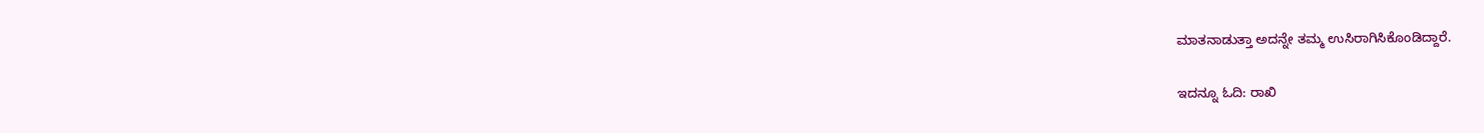ಮಾತನಾಡುತ್ತಾ ಅದನ್ನೇ ತಮ್ಮ ಉಸಿರಾಗಿಸಿಕೊಂಡಿದ್ದಾರೆ.

ಇದನ್ನೂ ಓದಿ: ರಾಖಿ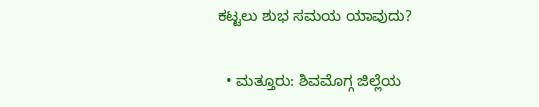ಕಟ್ಟಲು ಶುಭ ಸಮಯ ಯಾವುದು?

  • ಮತ್ತೂರು: ಶಿವಮೊಗ್ಗ ಜಿಲ್ಲೆಯ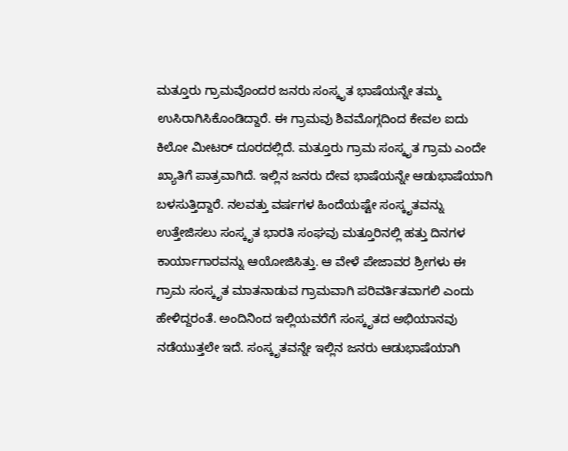ಮತ್ತೂರು ಗ್ರಾಮವೊಂದರ ಜನರು ಸಂಸ್ಕೃತ ಭಾಷೆಯನ್ನೇ ತಮ್ಮ ಉಸಿರಾಗಿಸಿಕೊಂಡಿದ್ದಾರೆ. ಈ ಗ್ರಾಮವು ಶಿವಮೊಗ್ಗದಿಂದ ಕೇವಲ ಐದು ಕಿಲೋ ಮೀಟರ್ ದೂರದಲ್ಲಿದೆ. ಮತ್ತೂರು ಗ್ರಾಮ ಸಂಸ್ಕೃತ ಗ್ರಾಮ ಎಂದೇ ಖ್ಯಾತಿಗೆ ಪಾತ್ರವಾಗಿದೆ. ಇಲ್ಲಿನ ಜನರು ದೇವ ಭಾಷೆಯನ್ನೇ ಆಡುಭಾಷೆಯಾಗಿ ಬಳಸುತ್ತಿದ್ದಾರೆ. ನಲವತ್ತು ವರ್ಷಗಳ ಹಿಂದೆಯಷ್ಟೇ ಸಂಸ್ಕೃತವನ್ನು ಉತ್ತೇಜಿಸಲು ಸಂಸ್ಕೃತ ಭಾರತಿ ಸಂಘವು ಮತ್ತೂರಿನಲ್ಲಿ ಹತ್ತು ದಿನಗಳ ಕಾರ್ಯಾಗಾರವನ್ನು ಆಯೋಜಿಸಿತ್ತು. ಆ ವೇಳೆ ಪೇಜಾವರ ಶ್ರೀಗಳು ಈ ಗ್ರಾಮ ಸಂಸ್ಕೃತ ಮಾತನಾಡುವ ಗ್ರಾಮವಾಗಿ ಪರಿವರ್ತಿತವಾಗಲಿ ಎಂದು ಹೇಳಿದ್ದರಂತೆ. ಅಂದಿನಿಂದ ಇಲ್ಲಿಯವರೆಗೆ ಸಂಸ್ಕೃತದ ಅಭಿಯಾನವು ನಡೆಯುತ್ತಲೇ ಇದೆ. ಸಂಸ್ಕೃತವನ್ನೇ ಇಲ್ಲಿನ ಜನರು ಆಡುಭಾಷೆಯಾಗಿ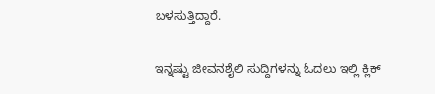ಬಳಸುತ್ತಿದ್ದಾರೆ.

ಇನ್ನಷ್ಟು ಜೀವನಶೈಲಿ ಸುದ್ದಿಗಳನ್ನು ಓದಲು ಇಲ್ಲಿ ಕ್ಲಿಕ್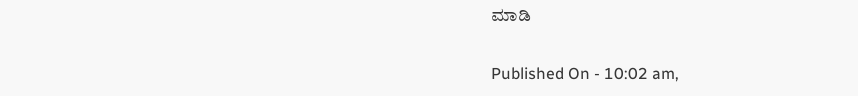ಮಾಡಿ

Published On - 10:02 am,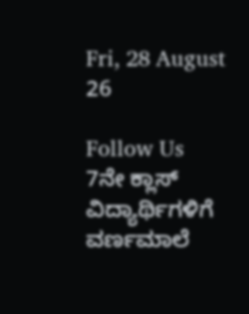Fri, 28 August 26

Follow Us
7ನೇ ಕ್ಲಾಸ್ ವಿದ್ಯಾರ್ಥಿಗಳಿಗೆ ವರ್ಣಮಾಲೆ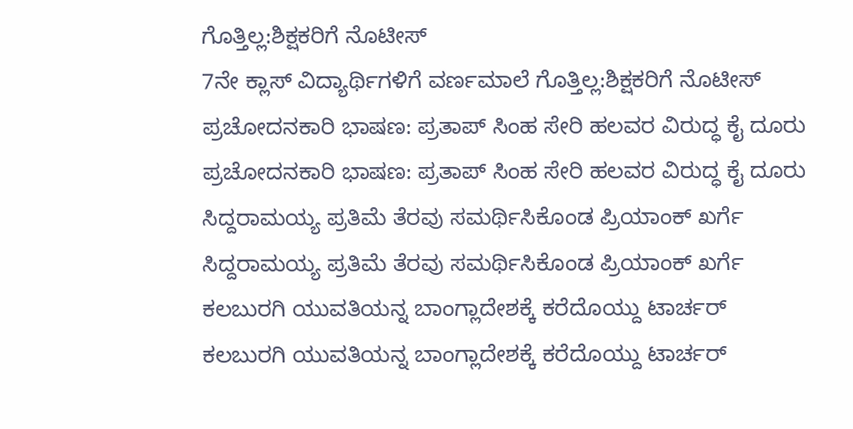ಗೊತ್ತಿಲ್ಲ:ಶಿಕ್ಷಕರಿಗೆ ನೊಟೀಸ್
7ನೇ ಕ್ಲಾಸ್ ವಿದ್ಯಾರ್ಥಿಗಳಿಗೆ ವರ್ಣಮಾಲೆ ಗೊತ್ತಿಲ್ಲ:ಶಿಕ್ಷಕರಿಗೆ ನೊಟೀಸ್
ಪ್ರಚೋದನಕಾರಿ ಭಾಷಣ: ಪ್ರತಾಪ್ ಸಿಂಹ ಸೇರಿ ಹಲವರ ವಿರುದ್ಧ ಕೈ ದೂರು
ಪ್ರಚೋದನಕಾರಿ ಭಾಷಣ: ಪ್ರತಾಪ್ ಸಿಂಹ ಸೇರಿ ಹಲವರ ವಿರುದ್ಧ ಕೈ ದೂರು
ಸಿದ್ದರಾಮಯ್ಯ ಪ್ರತಿಮೆ ತೆರವು ಸಮರ್ಥಿಸಿಕೊಂಡ ಪ್ರಿಯಾಂಕ್ ಖರ್ಗೆ
ಸಿದ್ದರಾಮಯ್ಯ ಪ್ರತಿಮೆ ತೆರವು ಸಮರ್ಥಿಸಿಕೊಂಡ ಪ್ರಿಯಾಂಕ್ ಖರ್ಗೆ
ಕಲಬುರಗಿ ಯುವತಿಯನ್ನ ಬಾಂಗ್ಲಾದೇಶಕ್ಕೆ ಕರೆದೊಯ್ದು ಟಾರ್ಚರ್
ಕಲಬುರಗಿ ಯುವತಿಯನ್ನ ಬಾಂಗ್ಲಾದೇಶಕ್ಕೆ ಕರೆದೊಯ್ದು ಟಾರ್ಚರ್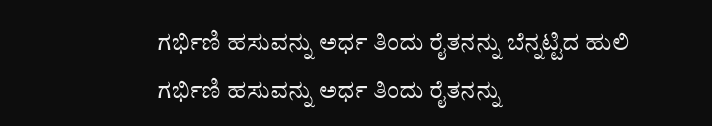ಗರ್ಭಿಣಿ ಹಸುವನ್ನು ಅರ್ಧ ತಿಂದು ರೈತನನ್ನು ಬೆನ್ನಟ್ಟಿದ ಹುಲಿ
ಗರ್ಭಿಣಿ ಹಸುವನ್ನು ಅರ್ಧ ತಿಂದು ರೈತನನ್ನು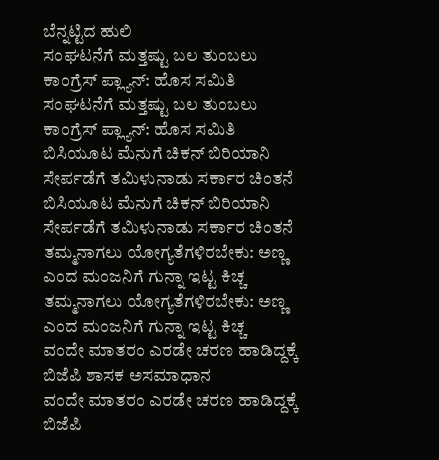ಬೆನ್ನಟ್ಟಿದ ಹುಲಿ
ಸಂಘಟನೆಗೆ ಮತ್ತಷ್ಟು ಬಲ‌ ತುಂಬಲು ಕಾಂಗ್ರೆಸ್ ಪ್ಲ್ಯಾನ್: ಹೊಸ ಸಮಿತಿ
ಸಂಘಟನೆಗೆ ಮತ್ತಷ್ಟು ಬಲ‌ ತುಂಬಲು ಕಾಂಗ್ರೆಸ್ ಪ್ಲ್ಯಾನ್: ಹೊಸ ಸಮಿತಿ
ಬಿಸಿಯೂಟ ಮೆನುಗೆ ಚಿಕನ್ ಬಿರಿಯಾನಿ ಸೇರ್ಪಡೆಗೆ ತಮಿಳುನಾಡು ಸರ್ಕಾರ ಚಿಂತನೆ
ಬಿಸಿಯೂಟ ಮೆನುಗೆ ಚಿಕನ್ ಬಿರಿಯಾನಿ ಸೇರ್ಪಡೆಗೆ ತಮಿಳುನಾಡು ಸರ್ಕಾರ ಚಿಂತನೆ
ತಮ್ಮನಾಗಲು ಯೋಗ್ಯತೆಗಳಿರಬೇಕು: ಅಣ್ಣ ಎಂದ ಮಂಜನಿಗೆ ಗುನ್ನಾ ಇಟ್ಟ ಕಿಚ್ಚ
ತಮ್ಮನಾಗಲು ಯೋಗ್ಯತೆಗಳಿರಬೇಕು: ಅಣ್ಣ ಎಂದ ಮಂಜನಿಗೆ ಗುನ್ನಾ ಇಟ್ಟ ಕಿಚ್ಚ
ವಂದೇ ಮಾತರಂ ಎರಡೇ ಚರಣ ಹಾಡಿದ್ದಕ್ಕೆ ಬಿಜೆಪಿ ಶಾಸಕ ಅಸಮಾಧಾನ
ವಂದೇ ಮಾತರಂ ಎರಡೇ ಚರಣ ಹಾಡಿದ್ದಕ್ಕೆ ಬಿಜೆಪಿ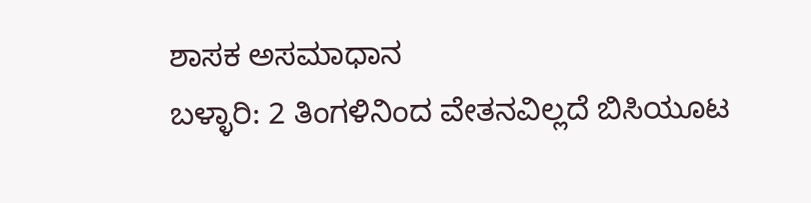ಶಾಸಕ ಅಸಮಾಧಾನ
ಬಳ್ಳಾರಿ: 2 ತಿಂಗಳಿನಿಂದ ವೇತನವಿಲ್ಲದೆ ಬಿಸಿಯೂಟ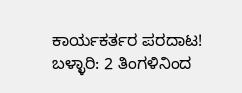ಕಾರ್ಯಕರ್ತರ ಪರದಾಟ!
ಬಳ್ಳಾರಿ: 2 ತಿಂಗಳಿನಿಂದ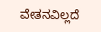ವೇತನವಿಲ್ಲದೆ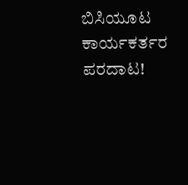ಬಿಸಿಯೂಟ ಕಾರ್ಯಕರ್ತರ ಪರದಾಟ!